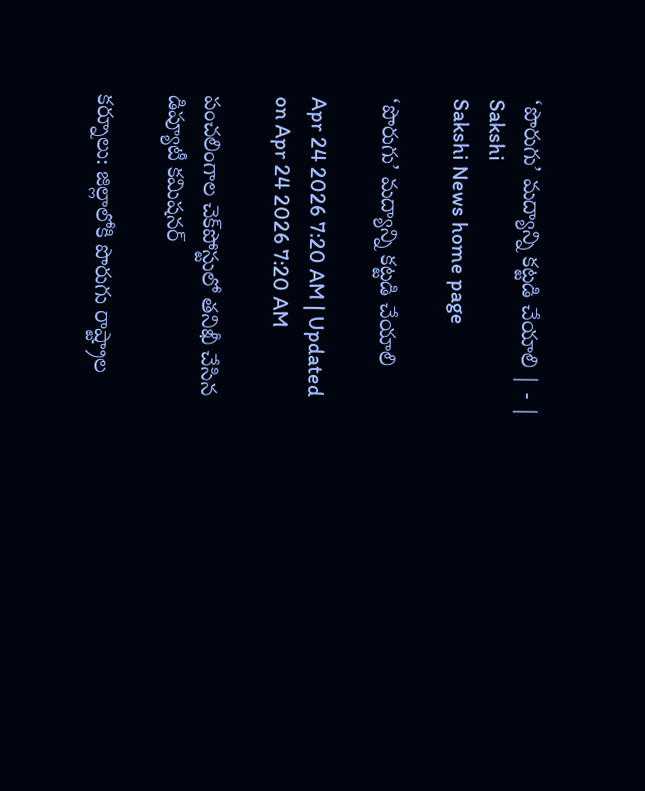‘పొరుగు’ మద్యాన్ని కట్టడి చేయాలి | - | Sakshi
Sakshi News home page

‘పొరుగు’ మద్యాన్ని కట్టడి చేయాలి

Apr 24 2026 7:20 AM | Updated on Apr 24 2026 7:20 AM

పంచలింగాల చెక్‌పోస్టులో తనిఖీ చేసిన డిప్యూటీ కమిషనర్‌

కర్నూలు: జిల్లాలోకి పొరుగు రాష్ట్రాల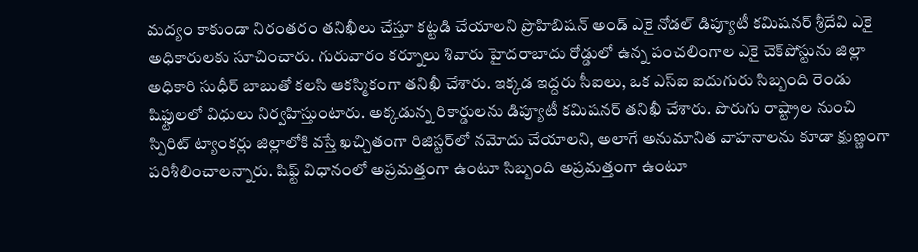మద్యం కాకుండా నిరంతరం తనిఖీలు చేస్తూ కట్టడి చేయాలని ప్రొహిబిషన్‌ అండ్‌ ఎకై నోడల్‌ డిప్యూటీ కమిషనర్‌ శ్రీదేవి ఎకై అధికారులకు సూచించారు. గురువారం కర్నూలు శివారు హైదరాబాదు రోడ్డులో ఉన్న పంచలింగాల ఎకై చెక్‌పోస్టును జిల్లా అధికారి సుధీర్‌ బాబుతో కలసి ఆకస్మికంగా తనిఖీ చేశారు. ఇక్కడ ఇద్దరు సీఐలు, ఒక ఎస్‌ఐ ఐదుగురు సిబ్బంది రెండు షిఫ్టులలో విధులు నిర్వహిస్తుంటారు. అక్కడున్న రికార్డులను డిప్యూటీ కమిషనర్‌ తనిఖీ చేశారు. పొరుగు రాష్ట్రాల నుంచి స్పిరిట్‌ ట్యాంకర్లు జిల్లాలోకి వస్తే ఖచ్చితంగా రిజిస్టర్‌లో నమోదు చేయాలని, అలాగే అనుమానిత వాహనాలను కూడా క్షుణ్ణంగా పరిశీలించాలన్నారు. షిఫ్ట్‌ విధానంలో అప్రమత్తంగా ఉంటూ సిబ్బంది అప్రమత్తంగా ఉంటూ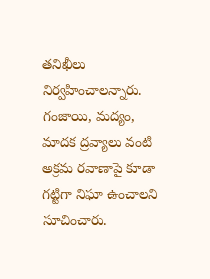తనిఖీలు నిర్వహించాలన్నారు. గంజాయి, మద్యం, మాదక ద్రవ్యాలు వంటి అక్రమ రవాణాపై కూడా గట్టిగా నిఘా ఉంచాలని సూచించారు.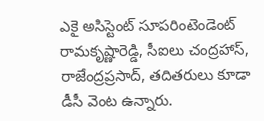ఎకై అసిస్టెంట్‌ సూపరింటెండెంట్‌ రామకృష్ణారెడ్డి, సీఐలు చంద్రహాస్‌, రాజేంద్రప్రసాద్‌, తదితరులు కూడా డీసీ వెంట ఉన్నారు.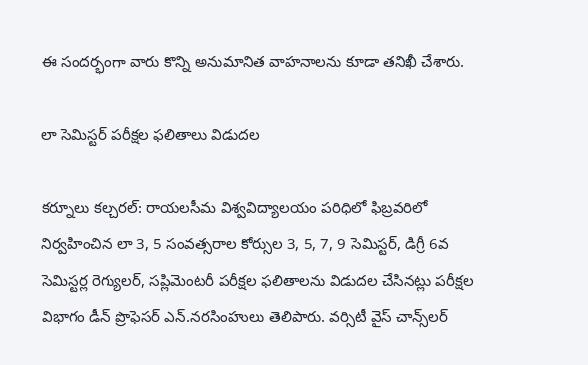ఈ సందర్భంగా వారు కొన్ని అనుమానిత వాహనాలను కూడా తనిఖీ చేశారు.

లా సెమిస్టర్‌ పరీక్షల ఫలితాలు విడుదల

కర్నూలు కల్చరల్‌: రాయలసీమ విశ్వవిద్యాలయం పరిధిలో ఫిబ్రవరిలో నిర్వహించిన లా 3, 5 సంవత్సరాల కోర్సుల 3, 5, 7, 9 సెమిస్టర్‌, డిగ్రీ 6వ సెమిస్టర్ల రెగ్యులర్‌, సప్లిమెంటరీ పరీక్షల ఫలితాలను విడుదల చేసినట్లు పరీక్షల విభాగం డీన్‌ ప్రొఫెసర్‌ ఎన్‌.నరసింహులు తెలిపారు. వర్సిటీ వైస్‌ చాన్స్‌లర్‌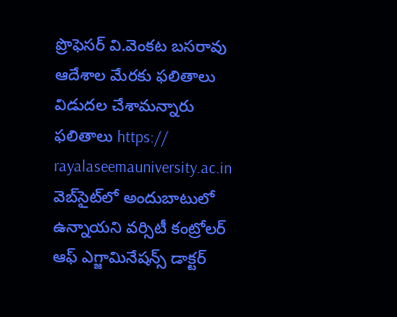ప్రొఫెసర్‌ వి.వెంకట బసరావు ఆదేశాల మేరకు ఫలితాలు విడుదల చేశామన్నారు ఫలితాలు https:// rayalaseemauniversity.ac.in వెబ్‌సైట్‌లో అందుబాటులో ఉన్నాయని వర్సిటీ కంట్రోలర్‌ ఆఫ్‌ ఎగ్జామినేషన్స్‌ డాక్టర్‌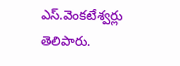ఎస్‌.వెంకటేశ్వర్లు తెలిపారు.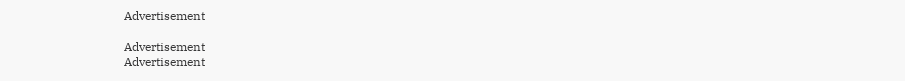Advertisement

Advertisement
Advertisement